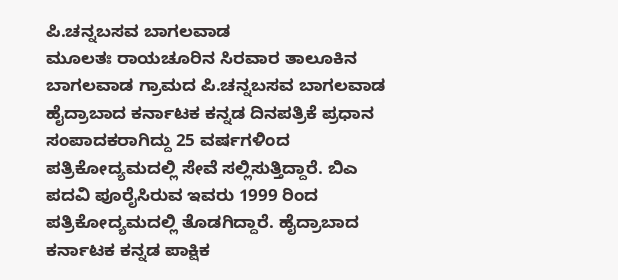ಪಿ.ಚನ್ನಬಸವ ಬಾಗಲವಾಡ
ಮೂಲತಃ ರಾಯಚೂರಿನ ಸಿರವಾರ ತಾಲೂಕಿನ ಬಾಗಲವಾಡ ಗ್ರಾಮದ ಪಿ.ಚನ್ನಬಸವ ಬಾಗಲವಾಡ
ಹೈದ್ರಾಬಾದ ಕರ್ನಾಟಕ ಕನ್ನಡ ದಿನಪತ್ರಿಕೆ ಪ್ರಧಾನ ಸಂಪಾದಕರಾಗಿದ್ದು 25 ವರ್ಷಗಳಿಂದ ಪತ್ರಿಕೋದ್ಯಮದಲ್ಲಿ ಸೇವೆ ಸಲ್ಲಿಸುತ್ತಿದ್ದಾರೆ. ಬಿಎ ಪದವಿ ಪೂರೈಸಿರುವ ಇವರು 1999 ರಿಂದ ಪತ್ರಿಕೋದ್ಯಮದಲ್ಲಿ ತೊಡಗಿದ್ದಾರೆ. ಹೈದ್ರಾಬಾದ ಕರ್ನಾಟಕ ಕನ್ನಡ ಪಾಕ್ಷಿಕ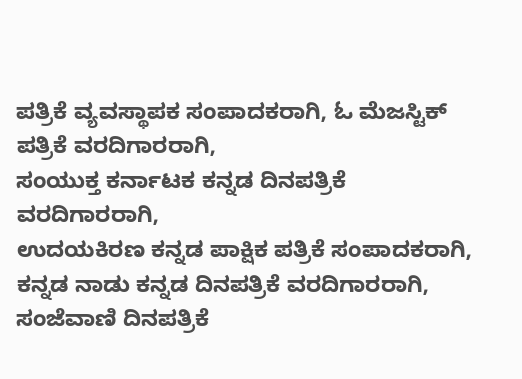ಪತ್ರಿಕೆ ವ್ಯವಸ್ಥಾಪಕ ಸಂಪಾದಕರಾಗಿ, ಓ ಮೆಜಸ್ಟಿಕ್ ಪತ್ರಿಕೆ ವರದಿಗಾರರಾಗಿ,
ಸಂಯುಕ್ತ ಕರ್ನಾಟಕ ಕನ್ನಡ ದಿನಪತ್ರಿಕೆ ವರದಿಗಾರರಾಗಿ,
ಉದಯಕಿರಣ ಕನ್ನಡ ಪಾಕ್ಷಿಕ ಪತ್ರಿಕೆ ಸಂಪಾದಕರಾಗಿ,
ಕನ್ನಡ ನಾಡು ಕನ್ನಡ ದಿನಪತ್ರಿಕೆ ವರದಿಗಾರರಾಗಿ,
ಸಂಜೆವಾಣಿ ದಿನಪತ್ರಿಕೆ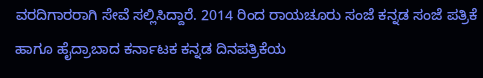ವರದಿಗಾರರಾಗಿ ಸೇವೆ ಸಲ್ಲಿಸಿದ್ದಾರೆ. 2014 ರಿಂದ ರಾಯಚೂರು ಸಂಜೆ ಕನ್ನಡ ಸಂಜೆ ಪತ್ರಿಕೆ ಹಾಗೂ ಹೈದ್ರಾಬಾದ ಕರ್ನಾಟಕ ಕನ್ನಡ ದಿನಪತ್ರಿಕೆಯ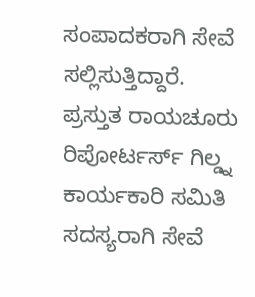ಸಂಪಾದಕರಾಗಿ ಸೇವೆ ಸಲ್ಲಿಸುತ್ತಿದ್ದಾರೆ. ಪ್ರಸ್ತುತ ರಾಯಚೂರು ರಿಪೋರ್ಟರ್ಸ್ ಗಿಲ್ಡ್ನ ಕಾರ್ಯಕಾರಿ ಸಮಿತಿ ಸದಸ್ಯರಾಗಿ ಸೇವೆ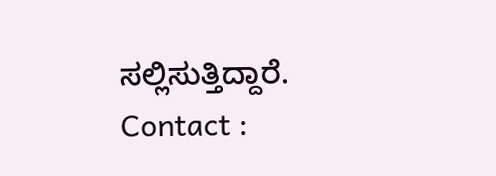ಸಲ್ಲಿಸುತ್ತಿದ್ದಾರೆ.
Contact :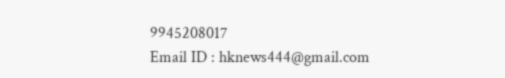9945208017
Email ID : hknews444@gmail.com